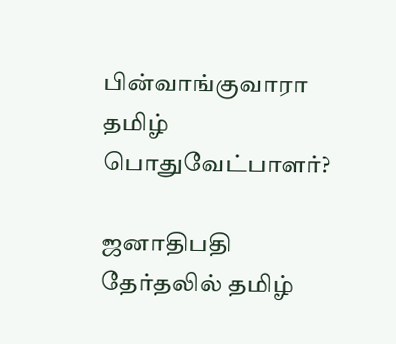பின்வாங்குவாரா தமிழ் பொதுவேட்பாளர்?

ஜனாதிபதி தேர்தலில் தமிழ்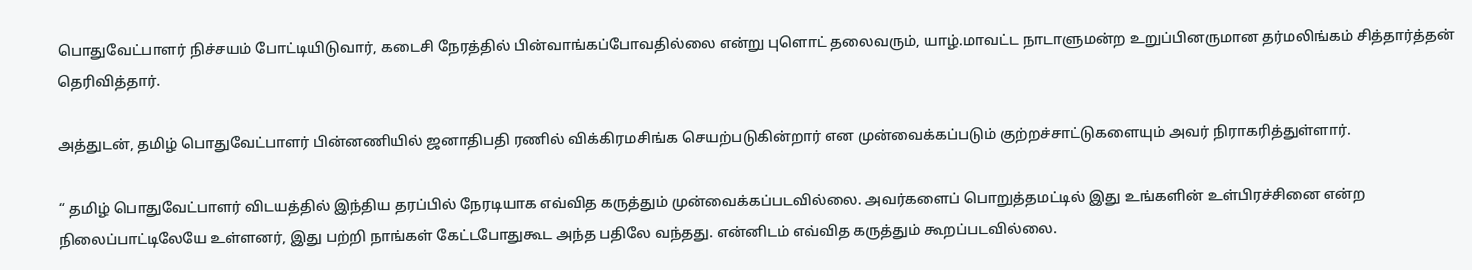பொதுவேட்பாளர் நிச்சயம் போட்டியிடுவார், கடைசி நேரத்தில் பின்வாங்கப்போவதில்லை என்று புளொட் தலைவரும், யாழ்.மாவட்ட நாடாளுமன்ற உறுப்பினருமான தர்மலிங்கம் சித்தார்த்தன் தெரிவித்தார்.

அத்துடன், தமிழ் பொதுவேட்பாளர் பின்னணியில் ஜனாதிபதி ரணில் விக்கிரமசிங்க செயற்படுகின்றார் என முன்வைக்கப்படும் குற்றச்சாட்டுகளையும் அவர் நிராகரித்துள்ளார்.

“ தமிழ் பொதுவேட்பாளர் விடயத்தில் இந்திய தரப்பில் நேரடியாக எவ்வித கருத்தும் முன்வைக்கப்படவில்லை. அவர்களைப் பொறுத்தமட்டில் இது உங்களின் உள்பிரச்சினை என்ற நிலைப்பாட்டிலேயே உள்ளனர், இது பற்றி நாங்கள் கேட்டபோதுகூட அந்த பதிலே வந்தது. என்னிடம் எவ்வித கருத்தும் கூறப்படவில்லை.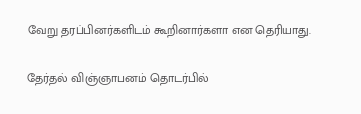வேறு தரப்பினர்களிடம் கூறினார்களா என தெரியாது.

தேர்தல் விஞ்ஞாபனம் தொடர்பில்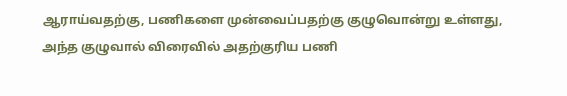ஆராய்வதற்கு, பணிகளை முன்வைப்பதற்கு குழுவொன்று உள்ளது, அந்த குழுவால் விரைவில் அதற்குரிய பணி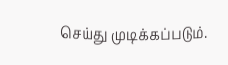செய்து முடிக்கப்படும்.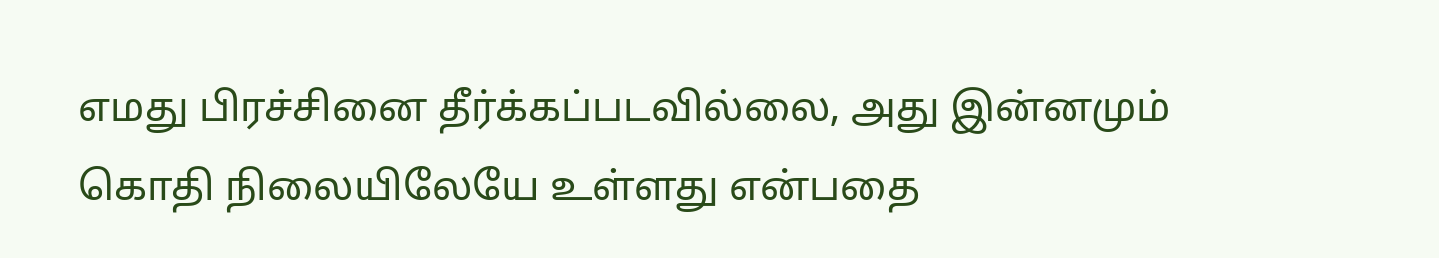எமது பிரச்சினை தீர்க்கப்படவில்லை, அது இன்னமும் கொதி நிலையிலேயே உள்ளது என்பதை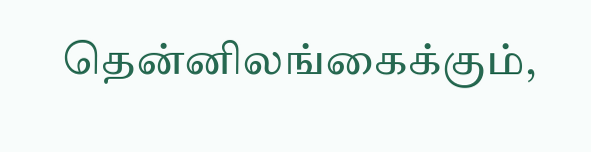தென்னிலங்கைக்கும்,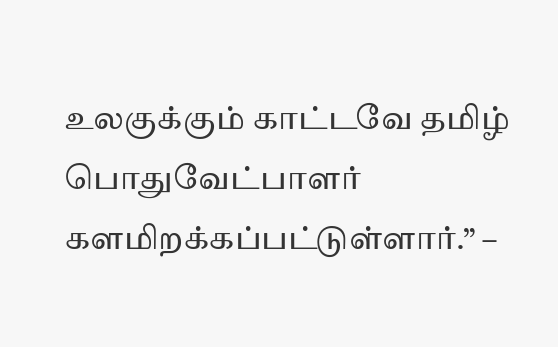உலகுக்கும் காட்டவே தமிழ் பொதுவேட்பாளர் களமிறக்கப்பட்டுள்ளார்.” –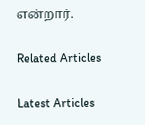என்றார்.

Related Articles

Latest Articles